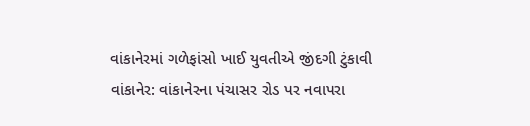વાંકાનેરમાં ગળેફાંસો ખાઈ યુવતીએ જીંદગી ટુંકાવી
વાંકાનેર: વાંકાનેરના પંચાસર રોડ પર નવાપરા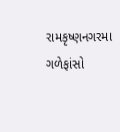રામકૃષ્ણનગરમા ગળેફાંસો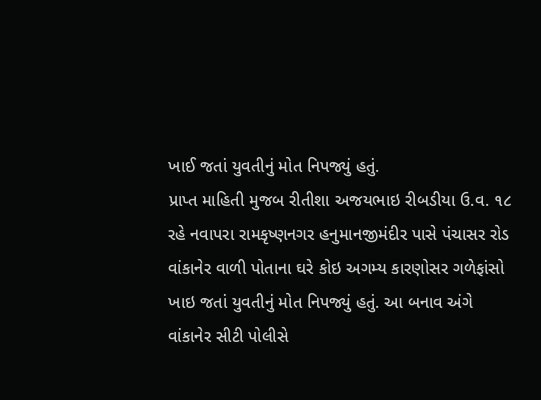ખાઈ જતાં યુવતીનું મોત નિપજ્યું હતું.
પ્રાપ્ત માહિતી મુજબ રીતીશા અજયભાઇ રીબડીયા ઉ.વ. ૧૮ રહે નવાપરા રામકૃષ્ણનગર હનુમાનજીમંદીર પાસે પંચાસર રોડ વાંકાનેર વાળી પોતાના ઘરે કોઇ અગમ્ય કારણોસર ગળેફાંસો ખાઇ જતાં યુવતીનું મોત નિપજ્યું હતું. આ બનાવ અંગે વાંકાનેર સીટી પોલીસે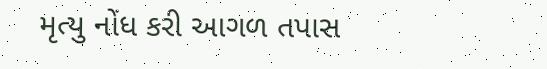મૃત્યુ નોંધ કરી આગળ તપાસ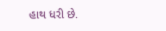હાથ ધરી છે.